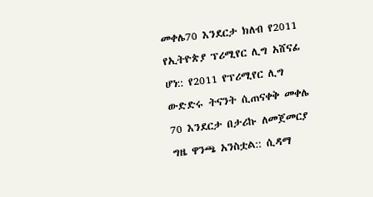መቀሌ70 እንደርታ ክለብ የ2011 የኢትዮጵያ ፕሪሚየር ሊግ አሸናፊ ሆነ:: የ2011 የፕሪሚየር ሊግ ውድድሩ ትናንት ሲጠናቀቅ መቀሌ 70 እንደርታ በታሪኩ ለመጀመርያ ግዜ ዋንጫ አንስቷል:: ሲዳማ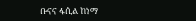ቡናና ፋሲል ከነማ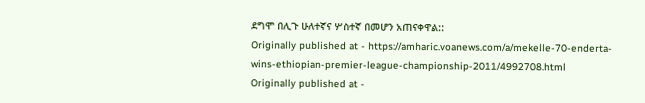ደግሞ በሊጉ ሁለተኛና ሦስተኛ በመሆን አጠናቀዋል::
Originally published at - https://amharic.voanews.com/a/mekelle-70-enderta-wins-ethiopian-premier-league-championship-2011/4992708.html
Originally published at -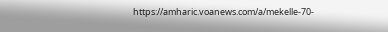https://amharic.voanews.com/a/mekelle-70-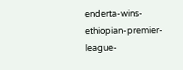enderta-wins-ethiopian-premier-league-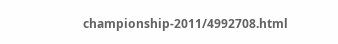championship-2011/4992708.html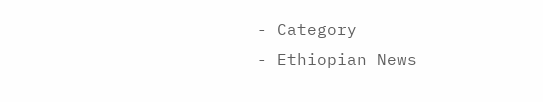- Category
- Ethiopian News